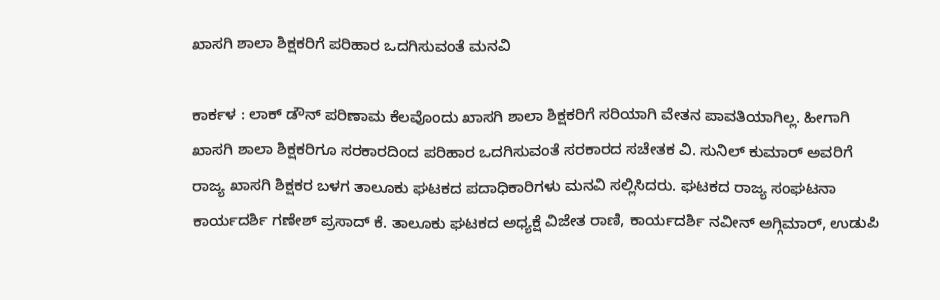ಖಾಸಗಿ ಶಾಲಾ ಶಿಕ್ಷಕರಿಗೆ ಪರಿಹಾರ ಒದಗಿಸುವಂತೆ ಮನವಿ

ಕಾರ್ಕಳ : ಲಾಕ್‌ ಡೌನ್‌ ಪರಿಣಾಮ ಕೆಲವೊಂದು ಖಾಸಗಿ ಶಾಲಾ ಶಿಕ್ಷಕರಿಗೆ ಸರಿಯಾಗಿ ವೇತನ ಪಾವತಿಯಾಗಿಲ್ಲ. ಹೀಗಾಗಿ ಖಾಸಗಿ ಶಾಲಾ ಶಿಕ್ಷಕರಿಗೂ ಸರಕಾರದಿಂದ ಪರಿಹಾರ ಒದಗಿಸುವಂತೆ ಸರಕಾರದ ಸಚೇತಕ ವಿ. ಸುನಿಲ್‌ ಕುಮಾರ್‌ ಅವರಿಗೆ ರಾಜ್ಯ ಖಾಸಗಿ ಶಿಕ್ಷಕರ ಬಳಗ ತಾಲೂಕು ಘಟಕದ ಪದಾಧಿಕಾರಿಗಳು ಮನವಿ ಸಲ್ಲಿಸಿದರು. ಘಟಕದ ರಾಜ್ಯ ಸಂಘಟನಾ ಕಾರ್ಯದರ್ಶಿ ಗಣೇಶ್ ಪ್ರಸಾದ್ ಕೆ. ತಾಲೂಕು ಘಟಕದ ಅಧ್ಯಕ್ಷೆ ವಿಜೇತ ರಾಣಿ, ಕಾರ್ಯದರ್ಶಿ ನವೀನ್‌ ಅಗ್ಗಿಮಾರ್‌, ಉಡುಪಿ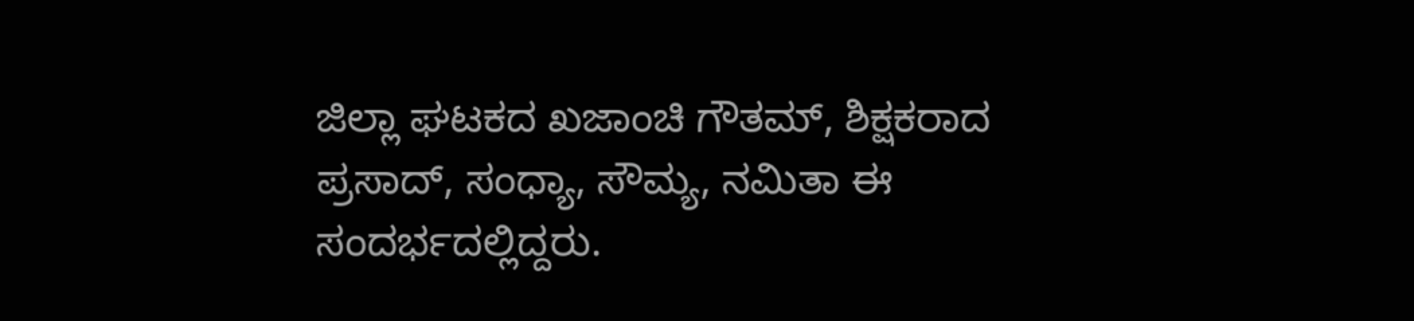ಜಿಲ್ಲಾ ಘಟಕದ ಖಜಾಂಚಿ ಗೌತಮ್, ಶಿಕ್ಷಕರಾದ ಪ್ರಸಾದ್, ಸಂಧ್ಯಾ, ಸೌಮ್ಯ, ನಮಿತಾ ಈ ಸಂದರ್ಭದಲ್ಲಿದ್ದರು.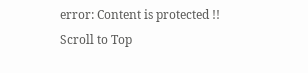error: Content is protected !!
Scroll to Top